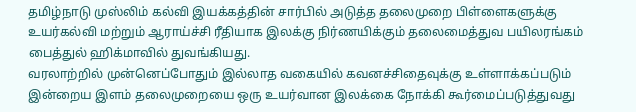தமிழ்நாடு முஸ்லிம் கல்வி இயக்கத்தின் சார்பில் அடுத்த தலைமுறை பிள்ளைகளுக்கு உயர்கல்வி மற்றும் ஆராய்ச்சி ரீதியாக இலக்கு நிர்ணயிக்கும் தலைமைத்துவ பயிலரங்கம் பைத்துல் ஹிக்மாவில் துவங்கியது.
வரலாற்றில் முன்னெப்போதும் இல்லாத வகையில் கவனச்சிதைவுக்கு உள்ளாக்கப்படும் இன்றைய இளம் தலைமுறையை ஒரு உயர்வான இலக்கை நோக்கி கூர்மைப்படுத்துவது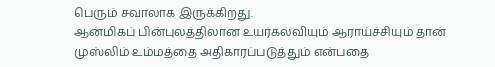பெரும் சவாலாக இருக்கிறது.
ஆன்மிகப் பின்புலத்திலான உயர்கல்வியும் ஆராய்ச்சியும் தான் முஸ்லிம் உம்மத்தை அதிகாரப்படுத்தும் என்பதை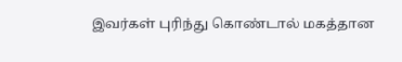இவர்கள் புரிந்து கொண்டால் மகத்தான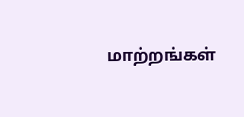மாற்றங்கள்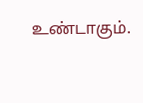உண்டாகும்.